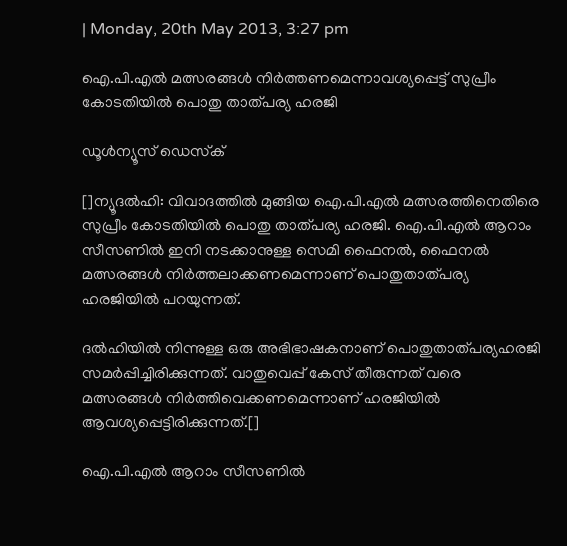| Monday, 20th May 2013, 3:27 pm

ഐ.പി.എല്‍ മത്സരങ്ങള്‍ നിര്‍ത്തണമെന്നാവശ്യപ്പെട്ട് സുപ്രീം കോടതിയില്‍ പൊതു താത്പര്യ ഹരജി

ഡൂള്‍ന്യൂസ് ഡെസ്‌ക്

[]ന്യൂദല്‍ഹി: വിവാദത്തില്‍ മുങ്ങിയ ഐ.പി.എല്‍ മത്സരത്തിനെതിരെ സുപ്രീം കോടതിയില്‍ പൊതു താത്പര്യ ഹരജി. ഐ.പി.എല്‍ ആറാം സീസണില്‍ ഇനി നടക്കാനുള്ള സെമി ഫൈനല്‍, ഫൈനല്‍ മത്സരങ്ങള്‍ നിര്‍ത്തലാക്കണമെന്നാണ് പൊതുതാത്പര്യ ഹരജിയില്‍ പറയുന്നത്.

ദല്‍ഹിയില്‍ നിന്നുള്ള ഒരു അഭിഭാഷകനാണ് പൊതുതാത്പര്യഹരജി സമര്‍പ്പിച്ചിരിക്കുന്നത്. വാതുവെപ്പ് കേസ് തീരുന്നത് വരെ മത്സരങ്ങള്‍ നിര്‍ത്തിവെക്കണമെന്നാണ് ഹരജിയില്‍ ആവശ്യപ്പെട്ടിരിക്കുന്നത്.[]

ഐ.പി.എല്‍ ആറാം സീസണില്‍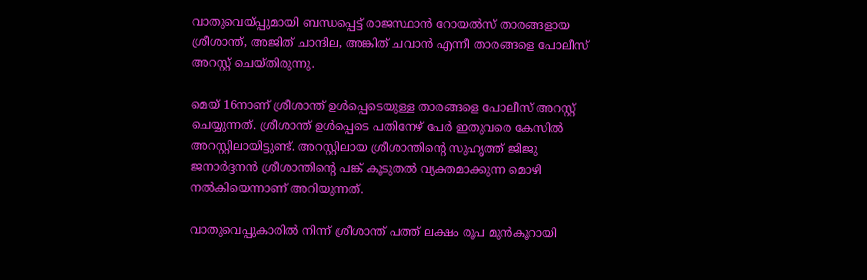വാതുവെയ്പ്പുമായി ബന്ധപ്പെട്ട് രാജസ്ഥാന്‍ റോയല്‍സ് താരങ്ങളായ ശ്രീശാന്ത്, അജിത് ചാന്ദില, അങ്കിത് ചവാന്‍ എന്നീ താരങ്ങളെ പോലീസ് അറസ്റ്റ് ചെയ്തിരുന്നു.

മെയ് 16നാണ് ശ്രീശാന്ത് ഉള്‍പ്പെടെയുള്ള താരങ്ങളെ പോലീസ് അറസ്റ്റ് ചെയ്യുന്നത്. ശ്രീശാന്ത് ഉള്‍പ്പെടെ പതിനേഴ് പേര്‍ ഇതുവരെ കേസില്‍ അറസ്റ്റിലായിട്ടുണ്ട്. അറസ്റ്റിലായ ശ്രീശാന്തിന്റെ സുഹൃത്ത് ജിജു ജനാര്‍ദ്ദനന്‍ ശ്രീശാന്തിന്റെ പങ്ക് കൂടുതല്‍ വ്യക്തമാക്കുന്ന മൊഴി നല്‍കിയെന്നാണ് അറിയുന്നത്.

വാതുവെപ്പുകാരില്‍ നിന്ന് ശ്രീശാന്ത് പത്ത് ലക്ഷം രൂപ മുന്‍കൂറായി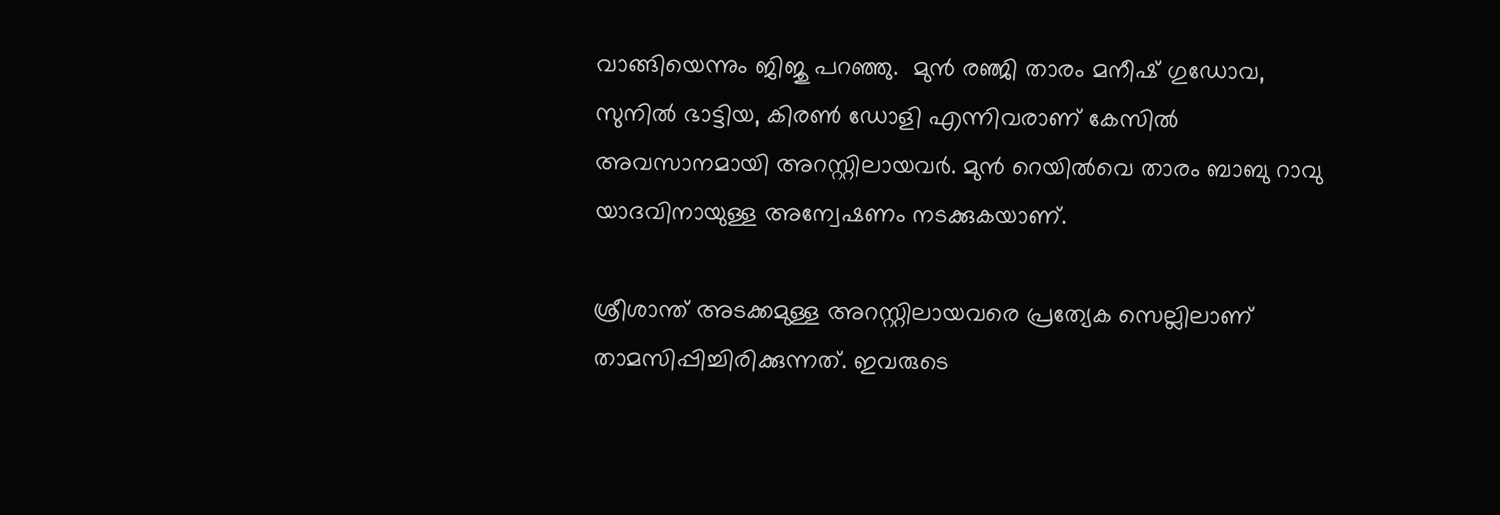വാങ്ങിയെന്നും ജിജു പറഞ്ഞു.  മുന്‍ രഞ്ജി താരം മനീഷ് ഗുഡോവ, സുനില്‍ ഭാട്ടിയ, കിരണ്‍ ഡോളി എന്നിവരാണ് കേസില്‍ അവസാനമായി അറസ്റ്റിലായവര്‍. മുന്‍ റെയില്‍വെ താരം ബാബു റാവു യാദവിനായുള്ള അന്വേഷണം നടക്കുകയാണ്.

ശ്രീശാന്ത് അടക്കമുള്ള അറസ്റ്റിലായവരെ പ്രത്യേക സെല്ലിലാണ് താമസിപ്പിച്ചിരിക്കുന്നത്. ഇവരുടെ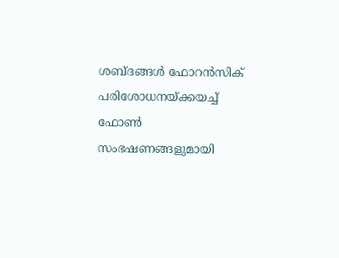ശബ്ദങ്ങള്‍ ഫോറന്‍സിക് പരിശോധനയ്ക്കയച്ച് ഫോണ്‍ സംഭഷണങ്ങളുമായി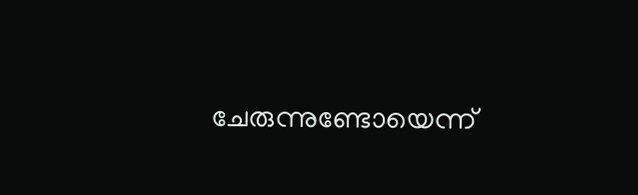ചേരുന്നുണ്ടോയെന്ന്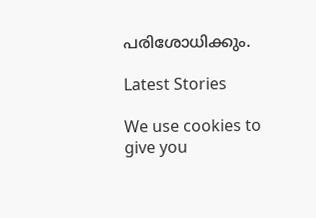പരിശോധിക്കും.

Latest Stories

We use cookies to give you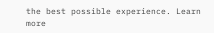the best possible experience. Learn more